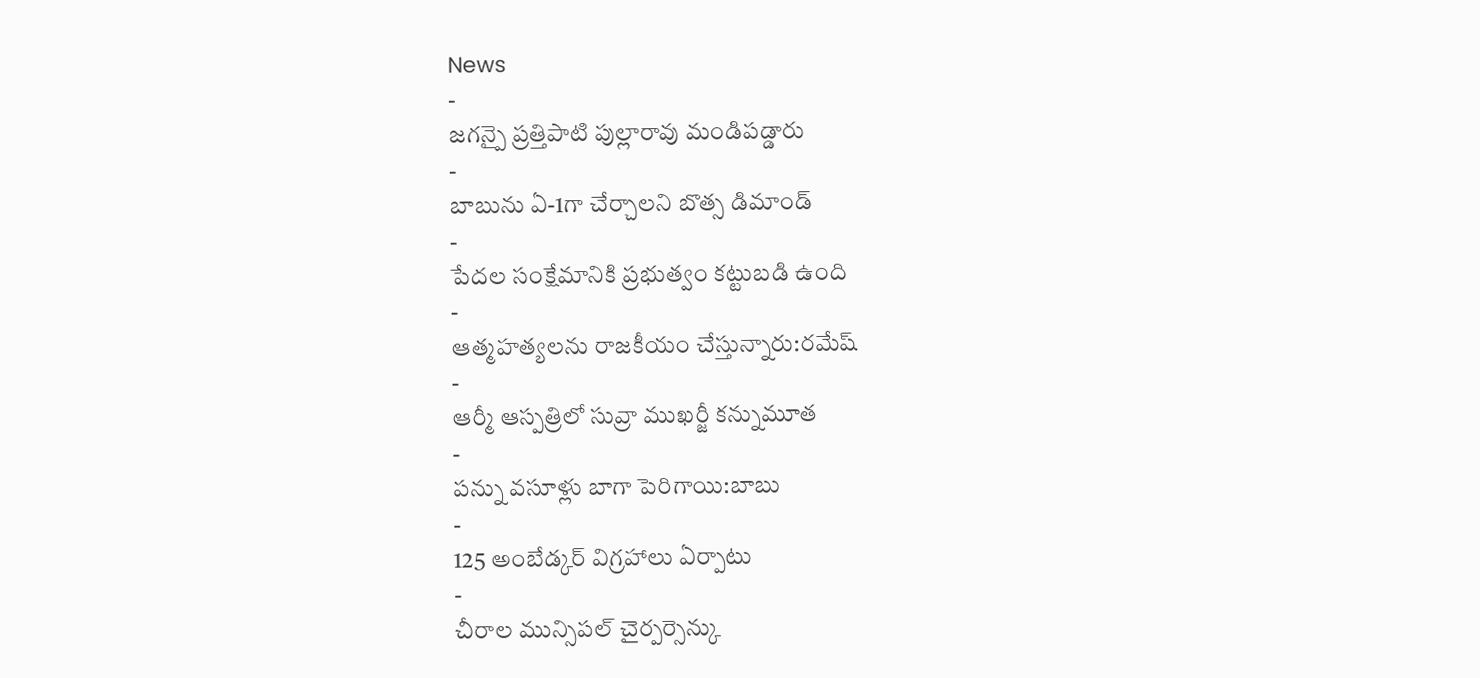News
-
జగన్పై ప్రత్తిపాటి పుల్లారావు మండిపడ్డారు
-
బాబును ఏ-1గా చేర్చాలని బొత్స డిమాండ్
-
పేదల సంక్షేమానికి ప్రభుత్వం కట్టుబడి ఉంది
-
ఆత్మహత్యలను రాజకీయం చేస్తున్నారు:రమేష్
-
ఆర్మీ ఆస్పత్రిలో సువ్రా ముఖర్జీ కన్నుమూత
-
పన్ను వసూళ్లు బాగా పెరిగాయి:బాబు
-
125 అంబేడ్కర్ విగ్రహాలు ఏర్పాటు
-
చీరాల మున్సిపల్ చైర్పర్సెన్కు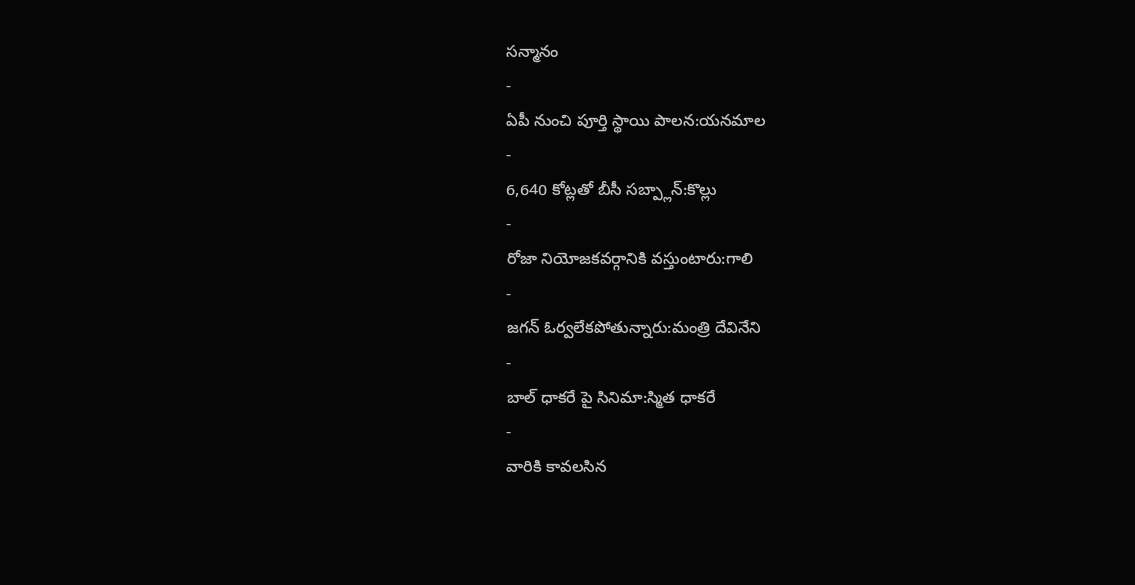సన్మానం
-
ఏపీ నుంచి పూర్తి స్థాయి పాలన:యనమాల
-
6,640 కోట్లతో బీసీ సబ్ప్లాన్:కొల్లు
-
రోజా నియోజకవర్గానికి వస్తుంటారు:గాలి
-
జగన్ ఓర్వలేకపోతున్నారు:మంత్రి దేవినేని
-
బాల్ ధాకరే పై సినిమా:స్మిత ధాకరే
-
వారికి కావలసిన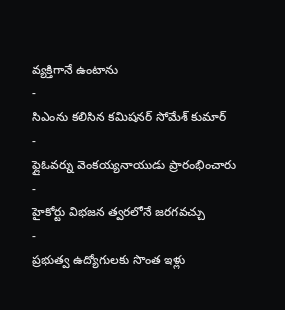వ్యక్తిగానే ఉంటాను
-
సిఎంను కలిసిన కమిషనర్ సోమేశ్ కుమార్
-
ఫ్లైఓవర్ను వెంకయ్యనాయుడు ప్రారంభించారు
-
హైకోర్టు విభజన త్వరలోనే జరగవచ్చు
-
ప్రభుత్వ ఉద్యోగులకు సొంత ఇళ్లు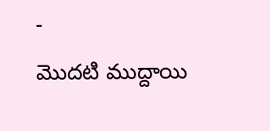-
మొదటి ముద్దాయి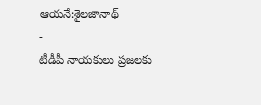ఆయనే:శైలజానాథ్
-
టీడీపీ నాయకులు ప్రజలకు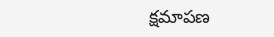క్షమాపణ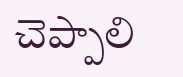చెప్పాలి